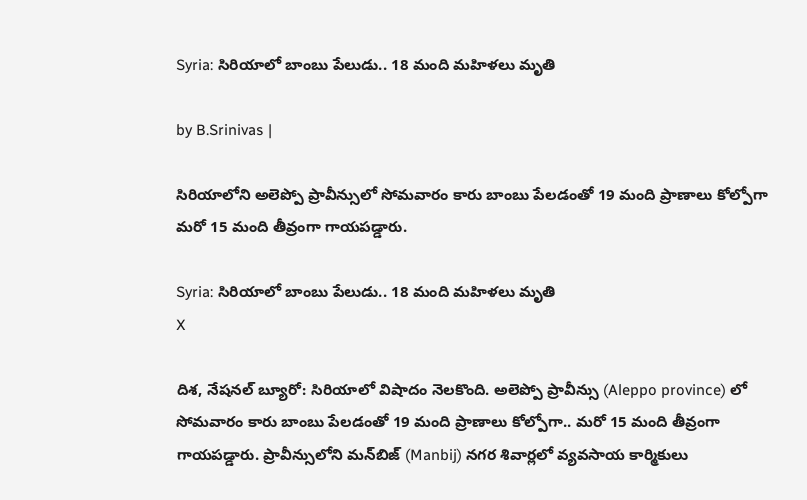Syria: సిరియాలో బాంబు పేలుడు.. 18 మంది మహిళలు మృతి

by B.Srinivas |

సిరియాలోని అలెప్పో ప్రావీన్సులో సోమవారం కారు బాంబు పేలడంతో 19 మంది ప్రాణాలు కోల్పోగా మరో 15 మంది తీవ్రంగా గాయపడ్డారు.

Syria: సిరియాలో బాంబు పేలుడు.. 18 మంది మహిళలు మృతి
X

దిశ, నేషనల్ బ్యూరో: సిరియాలో విషాదం నెలకొంది. అలెప్పో ప్రావీన్సు (Aleppo province) లో సోమవారం కారు బాంబు పేలడంతో 19 మంది ప్రాణాలు కోల్పోగా.. మరో 15 మంది తీవ్రంగా గాయపడ్డారు. ప్రావీన్సులోని మన్‌బిజ్ (Manbij) నగర శివార్లలో వ్యవసాయ కార్మికులు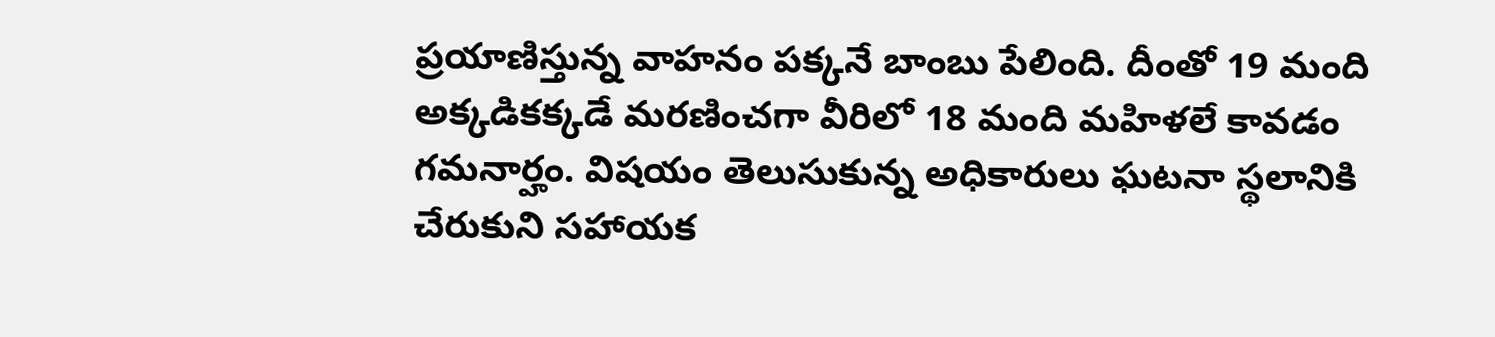ప్రయాణిస్తున్న వాహనం పక్కనే బాంబు పేలింది. దీంతో 19 మంది అక్కడికక్కడే మరణించగా వీరిలో 18 మంది మహిళలే కావడం గమనార్హం. విషయం తెలుసుకున్న అధికారులు ఘటనా స్థలానికి చేరుకుని సహాయక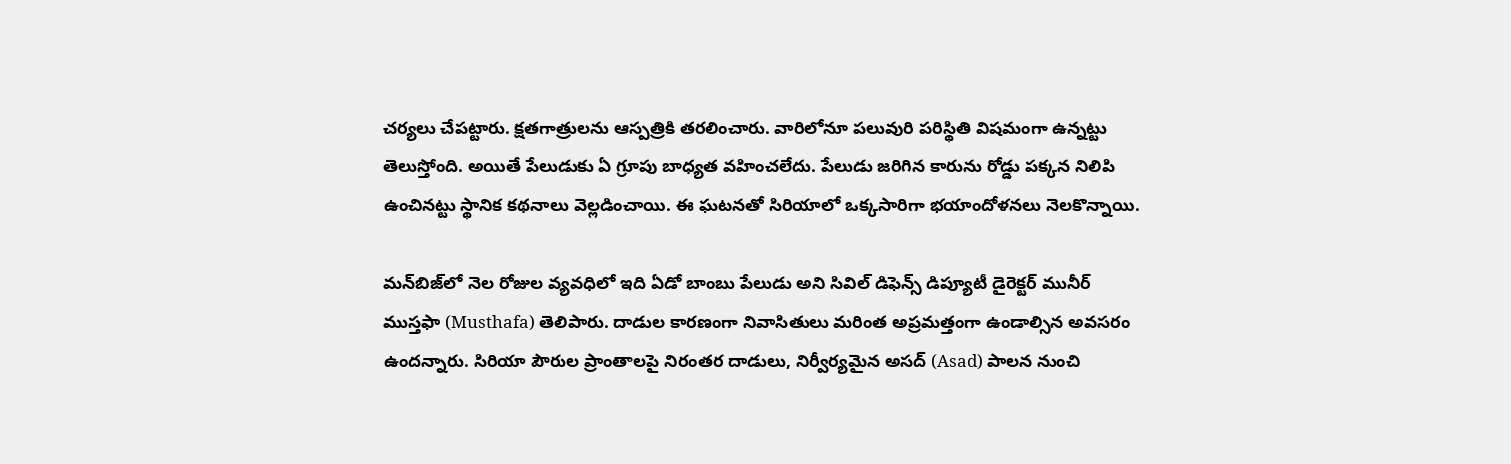చర్యలు చేపట్టారు. క్షతగాత్రులను ఆస్పత్రికి తరలించారు. వారిలోనూ పలువురి పరిస్థితి విషమంగా ఉన్నట్టు తెలుస్తోంది. అయితే పేలుడుకు ఏ గ్రూపు బాధ్యత వహించలేదు. పేలుడు జరిగిన కారును రోడ్డు పక్కన నిలిపి ఉంచినట్టు స్థానిక కథనాలు వెల్లడించాయి. ఈ ఘటనతో సిరియాలో ఒక్కసారిగా భయాందోళనలు నెలకొన్నాయి.

మన్‌బిజ్‌లో నెల రోజుల వ్యవధిలో ఇది ఏడో బాంబు పేలుడు అని సివిల్ డిఫెన్స్ డిప్యూటీ డైరెక్టర్ మునీర్ ముస్తఫా (Musthafa) తెలిపారు. దాడుల కారణంగా నివాసితులు మరింత అప్రమత్తంగా ఉండాల్సిన అవసరం ఉందన్నారు. సిరియా పౌరుల ప్రాంతాలపై నిరంతర దాడులు, నిర్వీర్యమైన అసద్ (Asad) పాలన నుంచి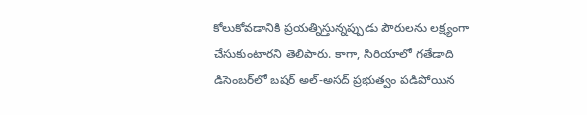కోలుకోవడానికి ప్రయత్నిస్తున్నప్పుడు పౌరులను లక్ష్యంగా చేసుకుంటారని తెలిపారు. కాగా, సిరియాలో గతేడాది డిసెంబర్‌లో బషర్ అల్-అసద్ ప్రభుత్వం పడిపోయిన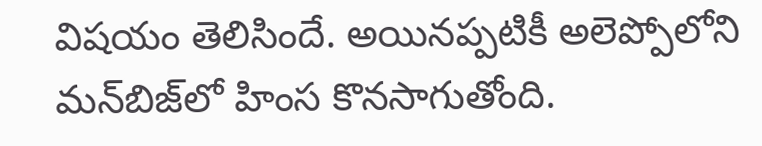విషయం తెలిసిందే. అయినప్పటికీ అలెప్పోలోని మన్‌బిజ్‌లో హింస కొనసాగుతోంది.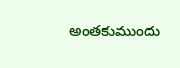అంతకుముందు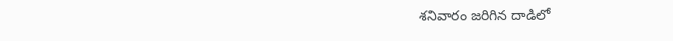శనివారం జరిగిన దాడిలో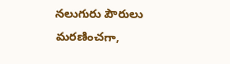నలుగురు పౌరులు మరణించగా,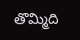తొమ్మిది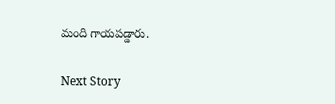మంది గాయపడ్డారు.

Next Story